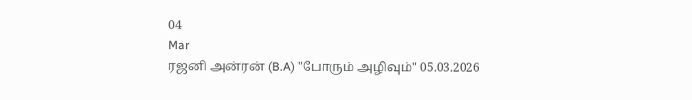04
Mar
ரஜனி அன்ரன் (B.A) "போரும் அழிவும்" 05.03.2026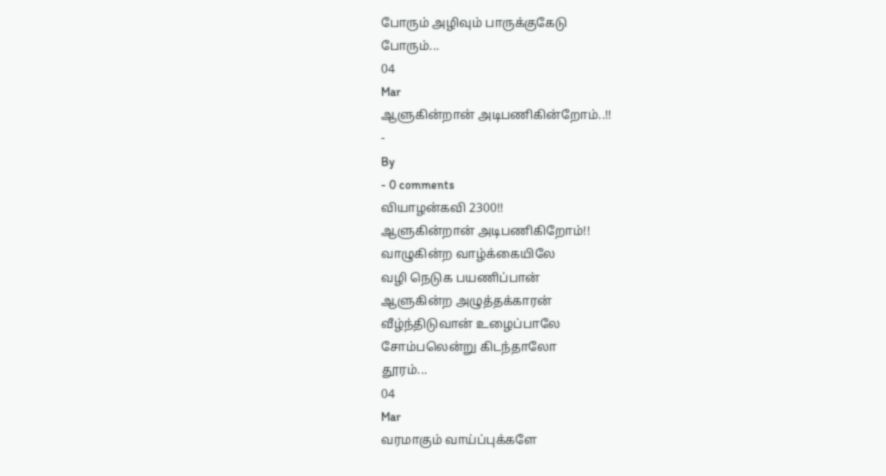போரும் அழிவும் பாருக்குகேடு
போரும்...
04
Mar
ஆளுகின்றான் அடிபணிகின்றோம்..!!
-
By
- 0 comments
வியாழன்கவி 2300!!
ஆளுகின்றான் அடிபணிகிறோம்!!
வாழுகின்ற வாழ்க்கையிலே
வழி நெடுக பயணிப்பான்
ஆளுகின்ற அழுத்தக்காரன்
வீழ்ந்திடுவான் உழைப்பாலே
சோம்பலென்று கிடந்தாலோ
தூரம்...
04
Mar
வரமாகும் வாய்ப்புக்களே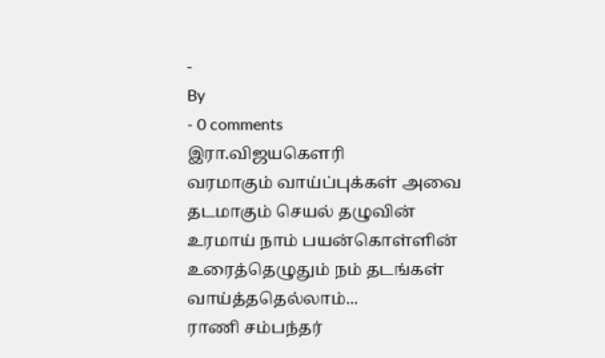-
By
- 0 comments
இரா.விஜயகௌரி
வரமாகும் வாய்ப்புக்கள் அவை
தடமாகும் செயல் தழுவின்
உரமாய் நாம் பயன்கொள்ளின்
உரைத்தெழுதும் நம் தடங்கள்
வாய்த்ததெல்லாம்...
ராணி சம்பந்தர்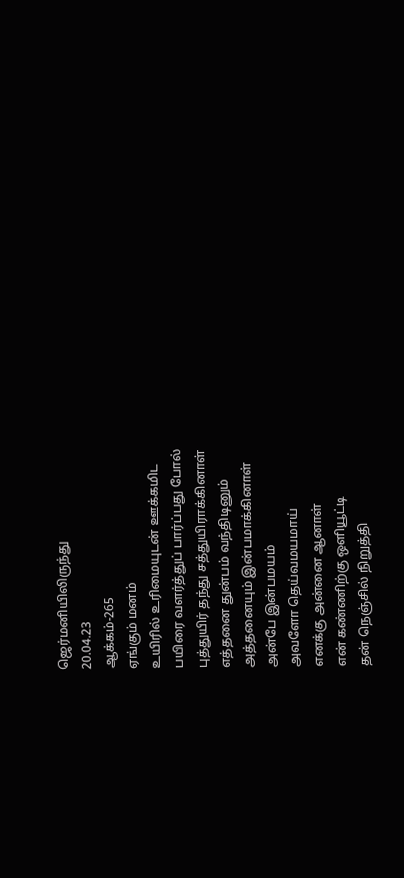ஜெர்மனியிலிருந்து
20.04.23
ஆக்கம்-265
ஏங்கும் மனம்
உயிரில் உரிமையுடன் ஊக்கமிட
பயிரை வளர்த்துப் பார்ப்பது போல்
புத்துயிர் தந்து சத்துயிராக்கினாள்
எத்தனை துன்பம் வந்திடினும்
அத்தனையும் இன்பமாக்கினாள்
அன்பே இன்பமயம்
அவளோ தெய்வமயமாய்
எனக்கு அன்னை ஆனாள்
என் கண்ணிற்கு ஒளியூட்டி
தன் நெஞ்சில் நிறுத்தி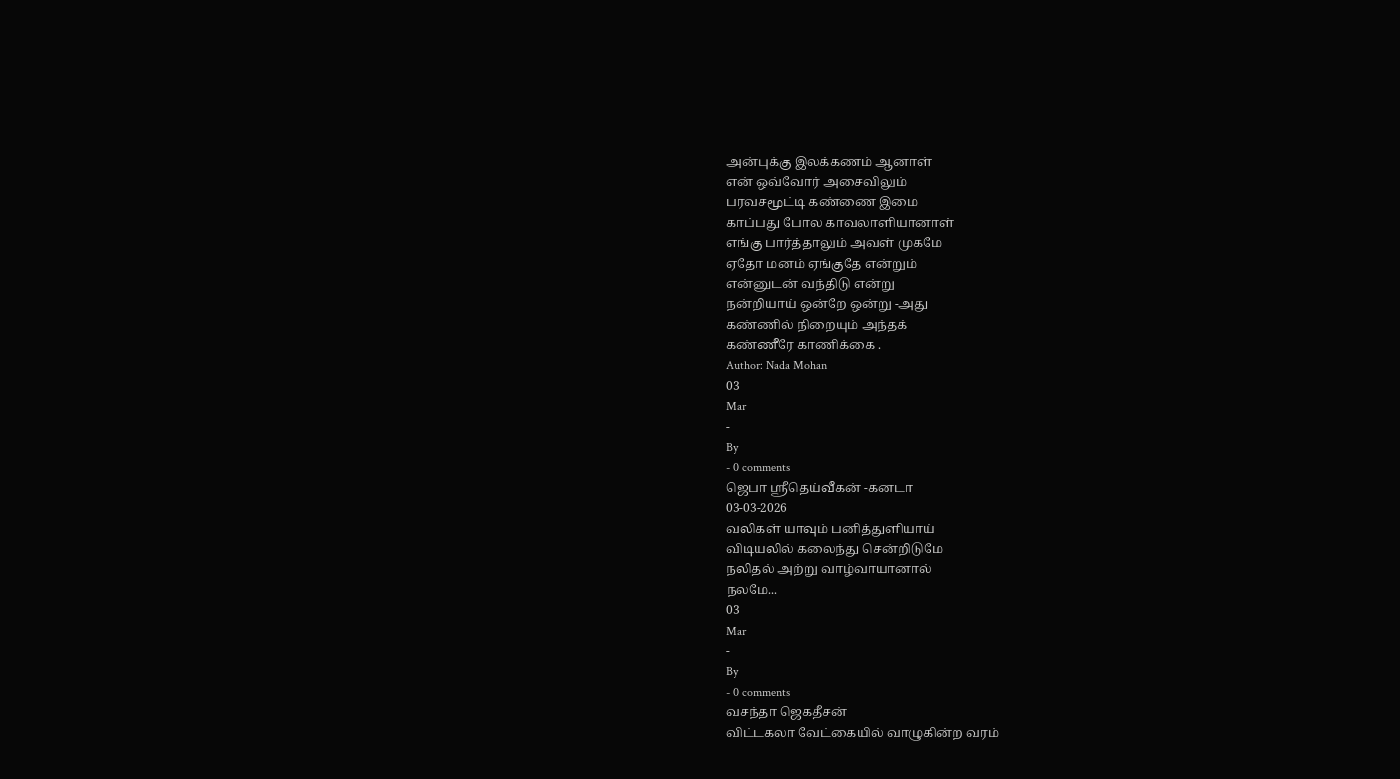அன்புக்கு இலக்கணம் ஆனாள்
என் ஒவ்வோர் அசைவிலும்
பரவசமூட்டி கண்ணை இமை
காப்பது போல காவலாளியானாள்
எங்கு பார்த்தாலும் அவள் முகமே
ஏதோ மனம் ஏங்குதே என்றும்
என்னுடன் வந்திடு என்று
நன்றியாய் ஒன்றே ஒன்று -அது
கண்ணில் நிறையும் அந்தக்
கண்ணீரே காணிக்கை .
Author: Nada Mohan
03
Mar
-
By
- 0 comments
ஜெபா ஸ்ரீதெய்வீகன் -கனடா
03-03-2026
வலிகள் யாவும் பனித்துளியாய்
விடியலில் கலைந்து சென்றிடுமே
நலிதல் அற்று வாழ்வாயானால்
நலமே...
03
Mar
-
By
- 0 comments
வசந்தா ஜெகதீசன்
விட்டகலா வேட்கையில் வாழுகின்ற வரம்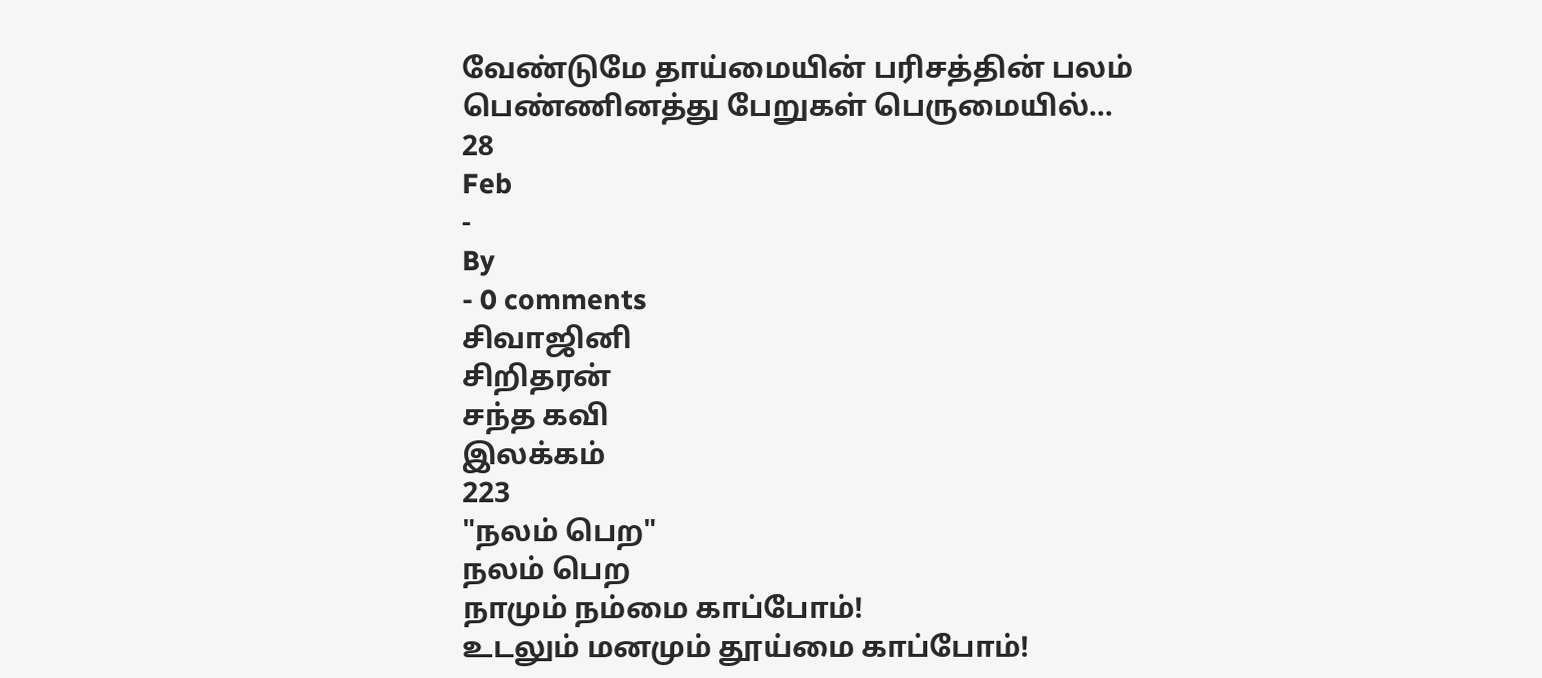வேண்டுமே தாய்மையின் பரிசத்தின் பலம்
பெண்ணினத்து பேறுகள் பெருமையில்...
28
Feb
-
By
- 0 comments
சிவாஜினி
சிறிதரன்
சந்த கவி
இலக்கம்
223
"நலம் பெற"
நலம் பெற
நாமும் நம்மை காப்போம்!
உடலும் மனமும் தூய்மை காப்போம்!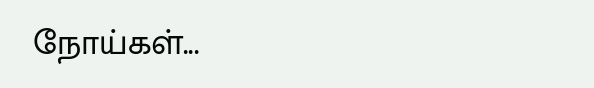நோய்கள்...